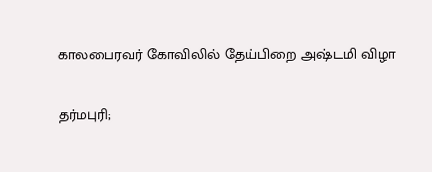காலபைரவர் கோவிலில் தேய்பிறை அஷ்டமி விழா

தர்மபுரி;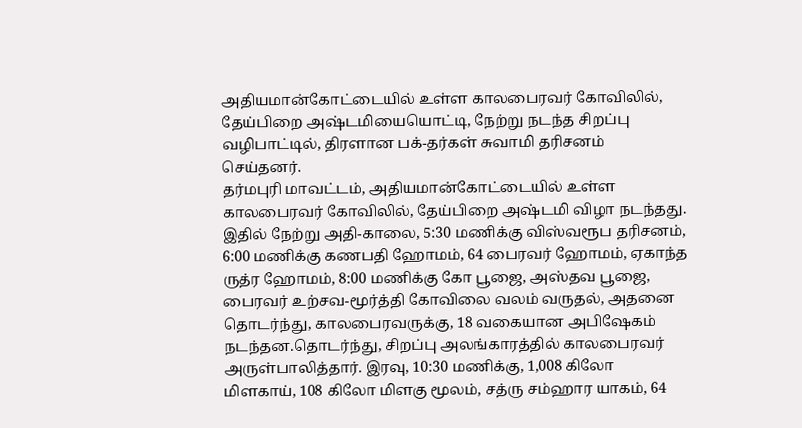அதியமான்கோட்டையில் உள்ள காலபைரவர் கோவிலில், தேய்பிறை அஷ்டமியையொட்டி, நேற்று நடந்த சிறப்பு வழிபாட்டில், திரளான பக்-தர்கள் சுவாமி தரிசனம் செய்தனர்.
தர்மபுரி மாவட்டம், அதியமான்கோட்டையில் உள்ள காலபைரவர் கோவிலில், தேய்பிறை அஷ்டமி விழா நடந்தது. இதில் நேற்று அதி-காலை, 5:30 மணிக்கு விஸ்வரூப தரிசனம், 6:00 மணிக்கு கணபதி ஹோமம், 64 பைரவர் ஹோமம், ஏகாந்த ருத்ர ஹோமம், 8:00 மணிக்கு கோ பூஜை, அஸ்தவ பூஜை, பைரவர் உற்சவ-மூர்த்தி கோவிலை வலம் வருதல், அதனை தொடர்ந்து, காலபைரவருக்கு, 18 வகையான அபிஷேகம் நடந்தன.தொடர்ந்து, சிறப்பு அலங்காரத்தில் காலபைரவர் அருள்பாலித்தார். இரவு, 10:30 மணிக்கு, 1,008 கிலோ மிளகாய், 108 கிலோ மிளகு மூலம், சத்ரு சம்ஹார யாகம், 64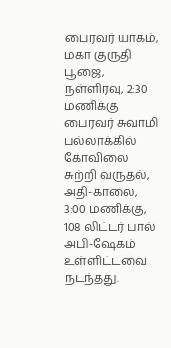பைரவர் யாகம், மகா குருதி பூஜை, நள்ளிரவு, 2:30 மணிக்கு பைரவர் சுவாமி பல்லாக்கில் கோவிலை சுற்றி வருதல், அதி-காலை, 3:00 மணிக்கு, 108 லிட்டர் பால் அபி-ஷேகம் உள்ளிட்டவை நடந்தது.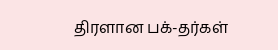திரளான பக்-தர்கள்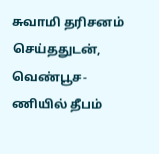சுவாமி தரிசனம் செய்ததுடன், வெண்பூச-ணியில் தீபம்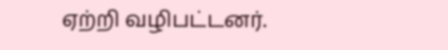ஏற்றி வழிபட்டனர்.